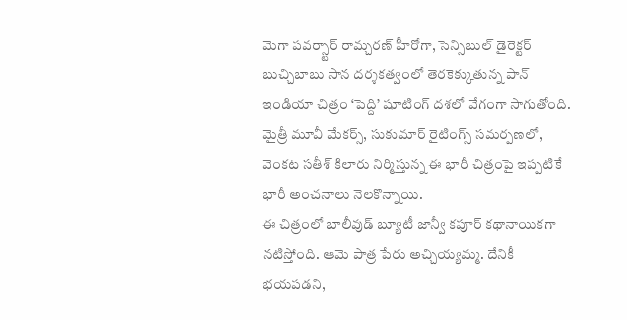మెగా పవర్స్టార్ రామ్చరణ్ హీరోగా, సెన్సిబుల్ డైరెక్టర్ బుచ్చిబాబు సాన దర్శకత్వంలో తెరకెక్కుతున్న పాన్ ఇండియా చిత్రం ‘పెద్ది’ షూటింగ్ దశలో వేగంగా సాగుతోంది. మైత్రీ మూవీ మేకర్స్, సుకుమార్ రైటింగ్స్ సమర్పణలో, వెంకట సతీశ్ కిలారు నిర్మిస్తున్న ఈ భారీ చిత్రంపై ఇప్పటికే భారీ అంచనాలు నెలకొన్నాయి.
ఈ చిత్రంలో బాలీవుడ్ బ్యూటీ జాన్వీ కపూర్ కథానాయికగా నటిస్తోంది. ఆమె పాత్ర పేరు అచ్చియ్యమ్మ. దేనికీ భయపడని,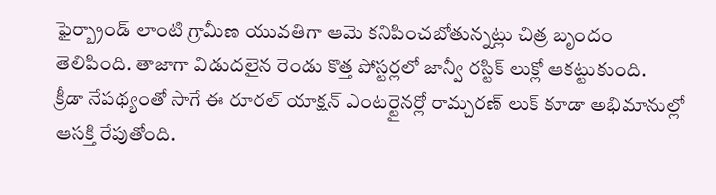ఫైర్బ్రాండ్ లాంటి గ్రామీణ యువతిగా ఆమె కనిపించబోతున్నట్లు చిత్ర బృందం తెలిపింది. తాజాగా విడుదలైన రెండు కొత్త పోస్టర్లలో జాన్వీ రస్టిక్ లుక్లో ఆకట్టుకుంది.
క్రీడా నేపథ్యంతో సాగే ఈ రూరల్ యాక్షన్ ఎంటర్టైనర్లో రామ్చరణ్ లుక్ కూడా అభిమానుల్లో ఆసక్తి రేపుతోంది.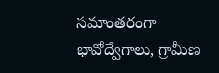సమాంతరంగా భావోద్వేగాలు, గ్రామీణ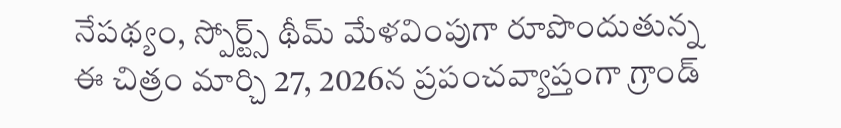నేపథ్యం, స్పోర్ట్స్ థీమ్ మేళవింపుగా రూపొందుతున్న ఈ చిత్రం మార్చి 27, 2026న ప్రపంచవ్యాప్తంగా గ్రాండ్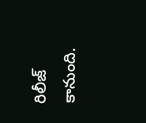రిలీజ్ కానుంది.